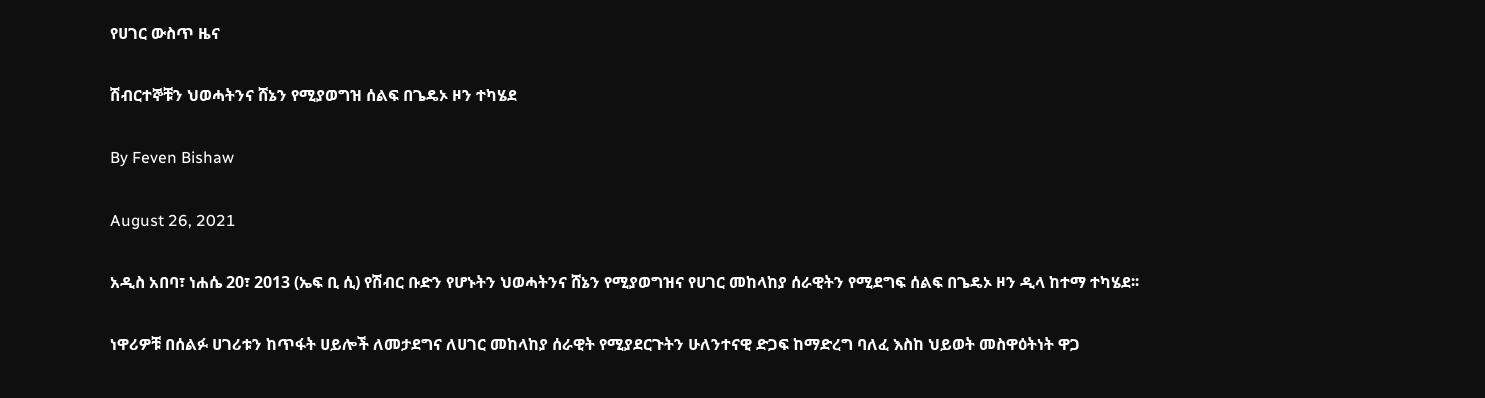የሀገር ውስጥ ዜና

ሽብርተኞቹን ህወሓትንና ሸኔን የሚያወግዝ ሰልፍ በጌዴኦ ዞን ተካሄደ

By Feven Bishaw

August 26, 2021

አዲስ አበባ፣ ነሐሴ 20፣ 2013 (ኤፍ ቢ ሲ) የሽብር ቡድን የሆኑትን ህወሓትንና ሸኔን የሚያወግዝና የሀገር መከላከያ ሰራዊትን የሚደግፍ ሰልፍ በጌዴኦ ዞን ዲላ ከተማ ተካሄደ፡፡

ነዋሪዎቹ በሰልፉ ሀገሪቱን ከጥፋት ሀይሎች ለመታደግና ለሀገር መከላከያ ሰራዊት የሚያደርጉትን ሁለንተናዊ ድጋፍ ከማድረግ ባለፈ እስከ ህይወት መስዋዕትነት ዋጋ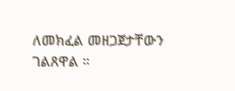ለመክፈል መዘጋጀታቸውን ገልጸዋል ።